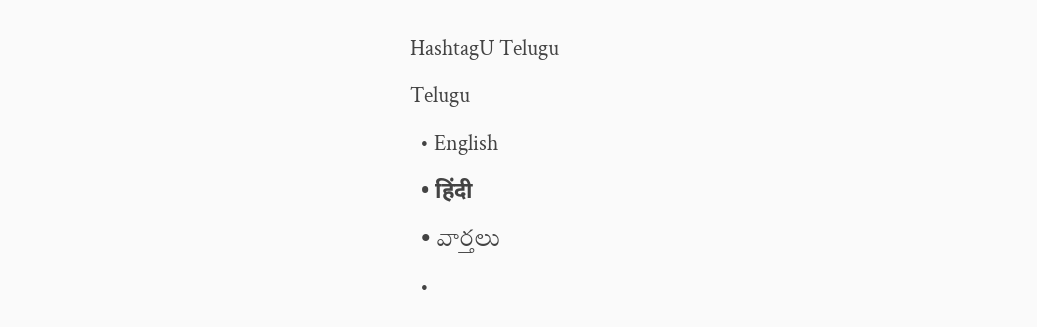HashtagU Telugu
Telugu
  • English
  • हिंदी
  • వార్తలు
  •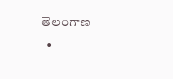తెలంగాణ
  •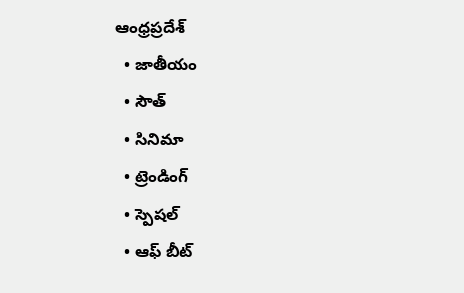ఆంధ్రప్రదేశ్
  • జాతీయం
  • సౌత్
  • సినిమా
  • ట్రెండింగ్
  • స్పెషల్
  • ఆఫ్ బీట్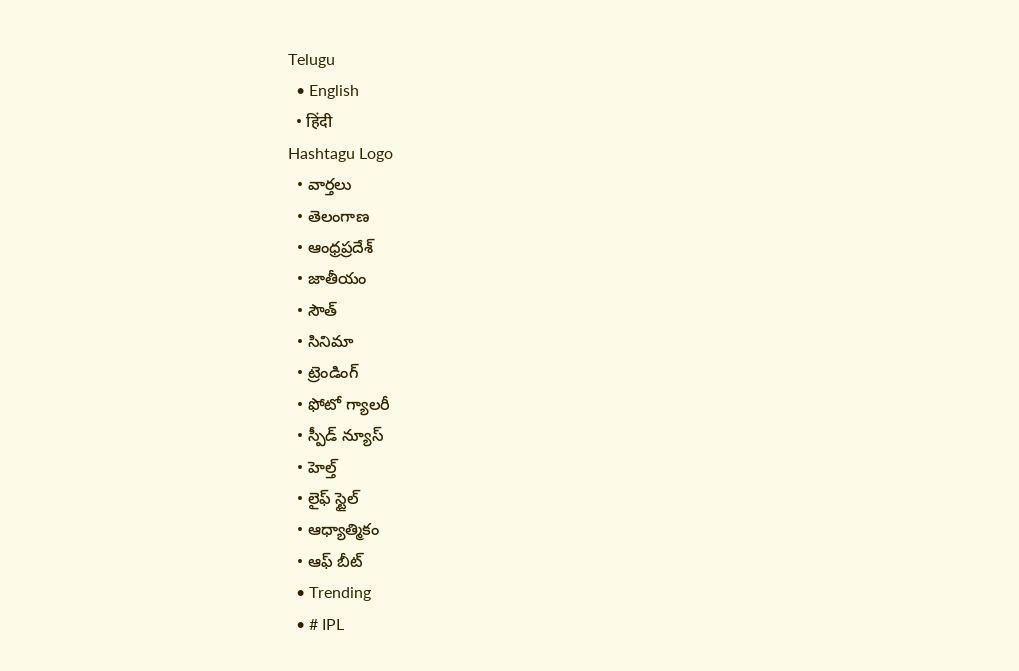Telugu
  • English
  • हिंदी
Hashtagu Logo
  • వార్తలు
  • తెలంగాణ
  • ఆంధ్రప్రదేశ్
  • జాతీయం
  • సౌత్
  • సినిమా
  • ట్రెండింగ్
  • ఫోటో గ్యాలరీ
  • స్పీడ్ న్యూస్
  • హెల్త్
  • లైఫ్ స్టైల్
  • ఆధ్యాత్మికం
  • ఆఫ్ బీట్
  • Trending
  • # IPL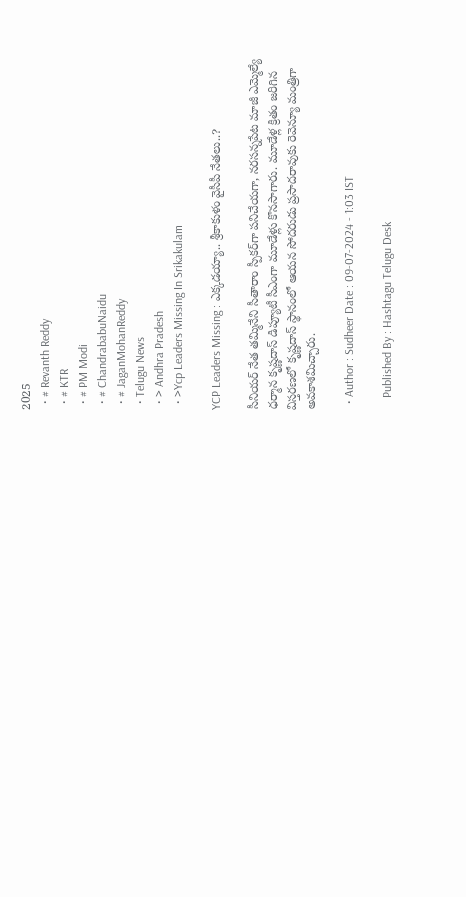2025
  • # Revanth Reddy
  • # KTR
  • # PM Modi
  • # ChandrababuNaidu
  • # JaganMohanReddy
  • Telugu News
  • > Andhra Pradesh
  • >Ycp Leaders Missing In Srikakulam

YCP Leaders Missing : ఎక్కడయ్యా.. శ్రీకాకుళం వైసీపీ నేతలు..?

సీనియర్‌ నేత తమ్మినేని సీతారాం స్పీకర్‌గా పనిచేయగా, నరసన్నపేట మాజీ ఎమ్మెల్యే ధర్మాన కృష్ణదాస్‌ డిప్యూటీ సీఎంగా మూడేళ్లు కొనసాగారు. మూడేళ్ల క్రితం జరిగిన విస్తరణలో కృష్ణదాస్‌ స్థానంలో ఆయన సోదరుడు ప్రసాదరావుకు రెవెన్యూ మంత్రిగా అవకాశమిచ్చారు.

  • Author : Sudheer Date : 09-07-2024 - 1:03 IST

    Published By : Hashtagu Telugu Desk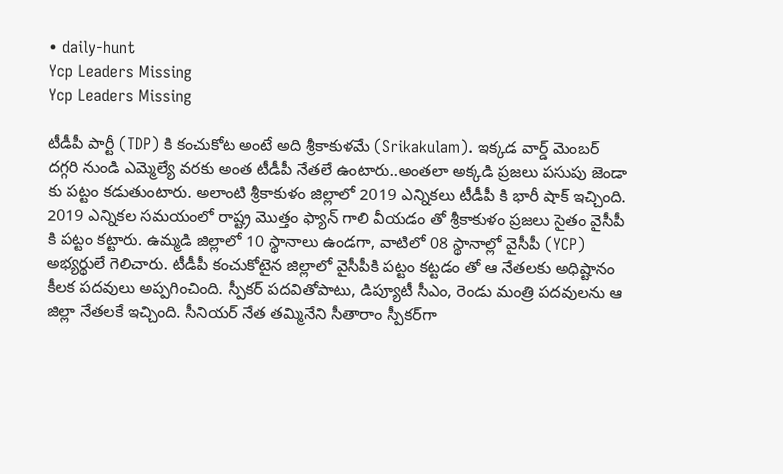• daily-hunt
Ycp Leaders Missing
Ycp Leaders Missing

టీడీపీ పార్టీ (TDP) కి కంచుకోట అంటే అది శ్రీకాకుళమే (Srikakulam). ఇక్కడ వార్డ్ మెంబర్ దగ్గరి నుండి ఎమ్మెల్యే వరకు అంత టీడీపీ నేతలే ఉంటారు..అంతలా అక్కడి ప్రజలు పసుపు జెండా కు పట్టం కడుతుంటారు. అలాంటి శ్రీకాకుళం జిల్లాలో 2019 ఎన్నికలు టీడీపీ కి భారీ షాక్ ఇచ్చింది. 2019 ఎన్నికల సమయంలో రాష్ట్ర మొత్తం ఫ్యాన్ గాలి వీయడం తో శ్రీకాకుళం ప్రజలు సైతం వైసీపీ కి పట్టం కట్టారు. ఉమ్మడి జిల్లాలో 10 స్థానాలు ఉండగా, వాటిలో 08 స్థానాల్లో వైసీపీ (YCP) అభ్యర్థులే గెలిచారు. టీడీపీ కంచుకోటైన జిల్లాలో వైసీపీకి పట్టం కట్టడం తో ఆ నేతలకు అధిష్టానం కీలక పదవులు అప్పగించింది. స్పీకర్ పదవితోపాటు, డిప్యూటీ సీఎం, రెండు మంత్రి పదవులను ఆ జిల్లా నేతలకే ఇచ్చింది. సీనియర్‌ నేత తమ్మినేని సీతారాం స్పీకర్‌గా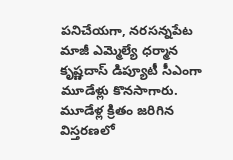పనిచేయగా, నరసన్నపేట మాజీ ఎమ్మెల్యే ధర్మాన కృష్ణదాస్‌ డిప్యూటీ సీఎంగా మూడేళ్లు కొనసాగారు. మూడేళ్ల క్రితం జరిగిన విస్తరణలో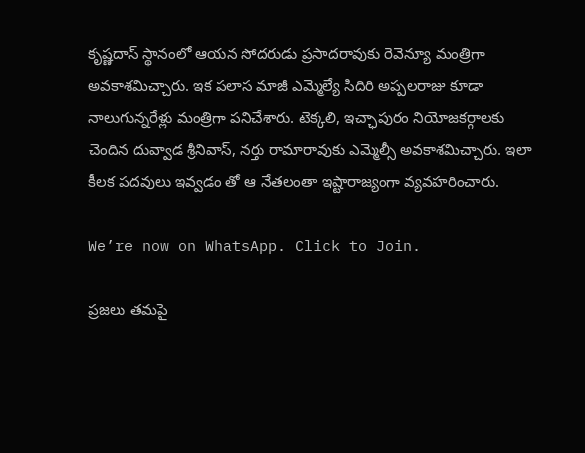కృష్ణదాస్‌ స్థానంలో ఆయన సోదరుడు ప్రసాదరావుకు రెవెన్యూ మంత్రిగా అవకాశమిచ్చారు. ఇక పలాస మాజీ ఎమ్మెల్యే సిదిరి అప్పలరాజు కూడా నాలుగున్నరేళ్లు మంత్రిగా పనిచేశారు. టెక్కలి, ఇచ్ఛాపురం నియోజకర్గాలకు చెందిన దువ్వాడ శ్రీనివాస్‌, నర్తు రామారావుకు ఎమ్మెల్సీ అవకాశమిచ్చారు. ఇలా కీలక పదవులు ఇవ్వడం తో ఆ నేతలంతా ఇష్టారాజ్యంగా వ్యవహరించారు.

We’re now on WhatsApp. Click to Join.

ప్రజలు తమపై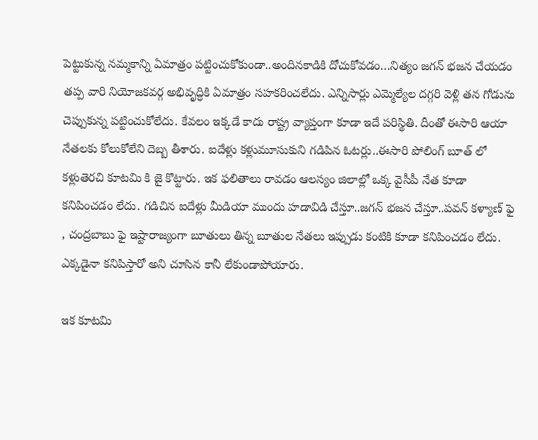పెట్టుకున్న నమ్మకాన్ని ఏమాత్రం పట్టించుకోకుండా..అందినకాడికి దోచుకోవడం…నిత్యం జగన్ భజన చేయడం తప్ప వారి నియోజకవర్గ అభివృద్ధికి ఏమాత్రం సహకరించలేదు. ఎన్నిసార్లు ఎమ్మెల్యేల దగ్గరి వెళ్లి తన గోడును చెప్పుకున్న పట్టించుకోలేదు. కేవలం ఇక్కడే కాదు రాష్ట్ర వ్యాప్తంగా కూడా ఇదే పరిస్థితి. దీంతో ఈసారి ఆయా నేతలకు కోలుకోలేని దెబ్బ తీశారు. ఐదేళ్లు కళ్లుమూసుకుని గడిపిన ఓటర్లు..ఈసారి పోలింగ్ బూత్ లో కళ్లుతెరచి కూటమి కి జై కొట్టారు. ఇక ఫలితాలు రావడం ఆలస్యం జిలాల్లో ఒక్క వైసీపీ నేత కూడా కనిపించడం లేదు. గడిచిన ఐదేళ్లు మీడియా ముందు హడావిడి చేస్తూ..జగన్ భజన చేస్తూ..పవన్ కళ్యాణ్ ఫై , చంద్రబాబు ఫై ఇష్టారాజ్యంగా బూతులు తిన్న బూతుల నేతలు ఇప్పుడు కంటికి కూడా కనిపించడం లేదు. ఎక్కడైనా కనిపిస్తారో అని చూసిన కానీ లేకుండాపోయారు.

ఇక కూటమి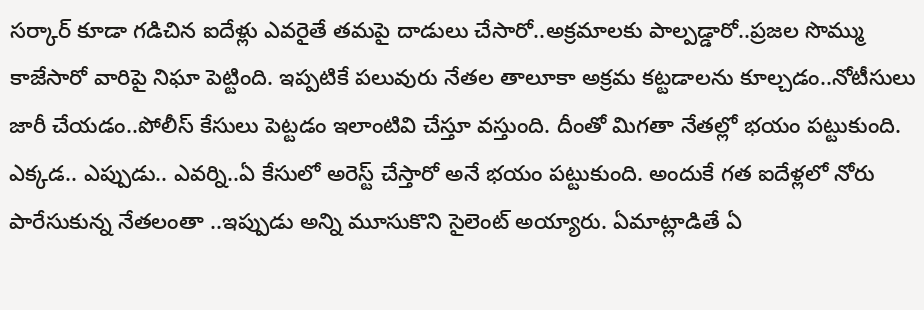సర్కార్ కూడా గడిచిన ఐదేళ్లు ఎవరైతే తమపై దాడులు చేసారో..అక్రమాలకు పాల్పడ్డారో..ప్రజల సొమ్ము కాజేసారో వారిపై నిఘా పెట్టింది. ఇప్పటికే పలువురు నేతల తాలూకా అక్రమ కట్టడాలను కూల్చడం..నోటీసులు జారీ చేయడం..పోలీస్ కేసులు పెట్టడం ఇలాంటివి చేస్తూ వస్తుంది. దీంతో మిగతా నేతల్లో భయం పట్టుకుంది. ఎక్కడ.. ఎప్పుడు.. ఎవర్ని..ఏ కేసులో అరెస్ట్ చేస్తారో అనే భయం పట్టుకుంది. అందుకే గత ఐదేళ్లలో నోరు పారేసుకున్న నేతలంతా ..ఇప్పుడు అన్ని మూసుకొని సైలెంట్ అయ్యారు. ఏమాట్లాడితే ఏ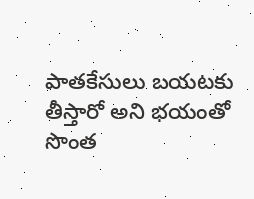పాతకేసులు బయటకు తీస్తారో అని భయంతో సొంత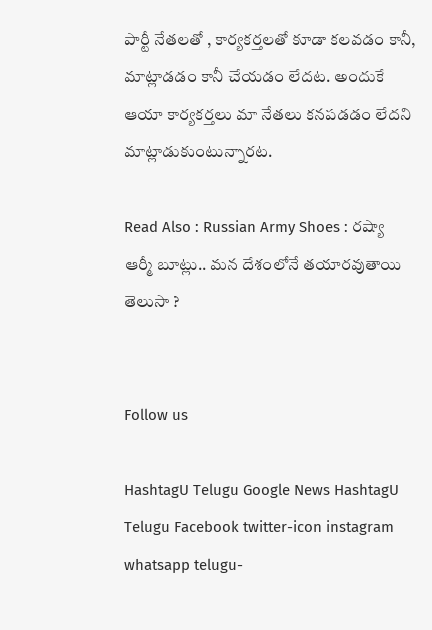పార్టీ నేతలతో , కార్యకర్తలతో కూడా కలవడం కానీ, మాట్లాడడం కానీ చేయడం లేదట. అందుకే ఆయా కార్యకర్తలు మా నేతలు కనపడడం లేదని మాట్లాడుకుంటున్నారట.

Read Also : Russian Army Shoes : రష్యా ఆర్మీ బూట్లు.. మన దేశంలోనే తయారవుతాయి తెలుసా ?


Follow us

HashtagU Telugu Google News HashtagU Telugu Facebook twitter-icon instagram whatsapp telugu-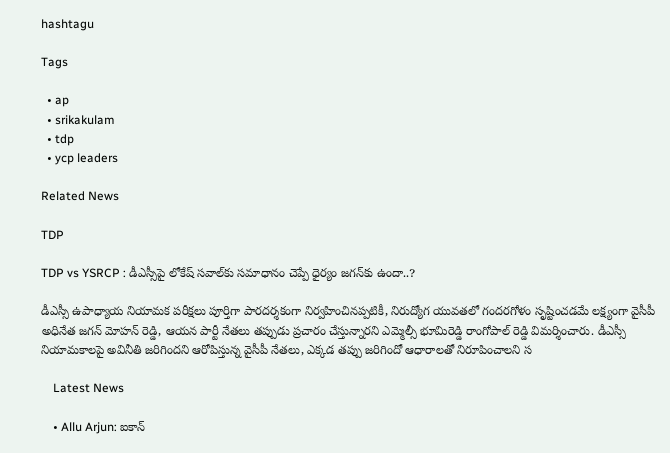hashtagu

Tags

  • ap
  • srikakulam
  • tdp
  • ycp leaders

Related News

TDP

TDP vs YSRCP : డీఎస్సీపై లోకేష్ సవాల్‌కు సమాధానం చెప్పే ధైర్యం జగన్‌కు ఉందా..?

డీఎస్సీ ఉపాధ్యాయ నియామక పరీక్షలు పూర్తిగా పారదర్శకంగా నిర్వహించినప్పటికీ, నిరుద్యోగ యువతలో గందరగోళం సృష్టించడమే లక్ష్యంగా వైసీపీ అధినేత జగన్ మోహన్ రెడ్డి, ఆయన పార్టీ నేతలు తప్పుడు ప్రచారం చేస్తున్నారని ఎమ్మెల్సీ భూమిరెడ్డి రాంగోపాల్ రెడ్డి విమర్శించారు. డీఎస్సీ నియామకాలపై అవినీతి జరిగిందని ఆరోపిస్తున్న వైసీపీ నేతలు, ఎక్కడ తప్పు జరిగిందో ఆధారాలతో నిరూపించాలని స

    Latest News

    • Allu Arjun: ఐకాన్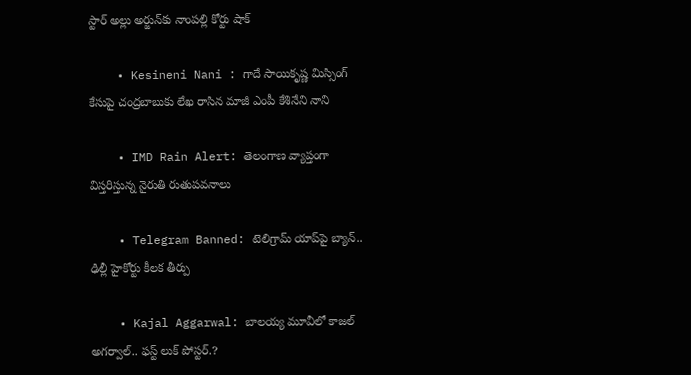స్టార్ అల్లు అర్జున్‌కు నాంపల్లి కోర్టు షాక్

    • Kesineni Nani : గాదే సాయికృష్ణ మిస్సింగ్ కేసుపై చంద్ర‌బాబుకు లేఖ రాసిన మాజీ ఎంపీ కేశినేని నాని

    • IMD Rain Alert: తెలంగాణ వ్యాప్తంగా విస్తరిస్తున్న నైరుతి రుతుపవనాలు

    • Telegram Banned: టెలిగ్రామ్ యాప్‌పై బ్యాన్‌.. ఢిల్లీ హైకోర్టు కీలక తీర్పు

    • Kajal Aggarwal: బాల‌య్య మూవీలో కాజ‌ల్ అగ‌ర్వాల్‌.. ఫ‌స్ట్ లుక్ పోస్ట‌ర్.?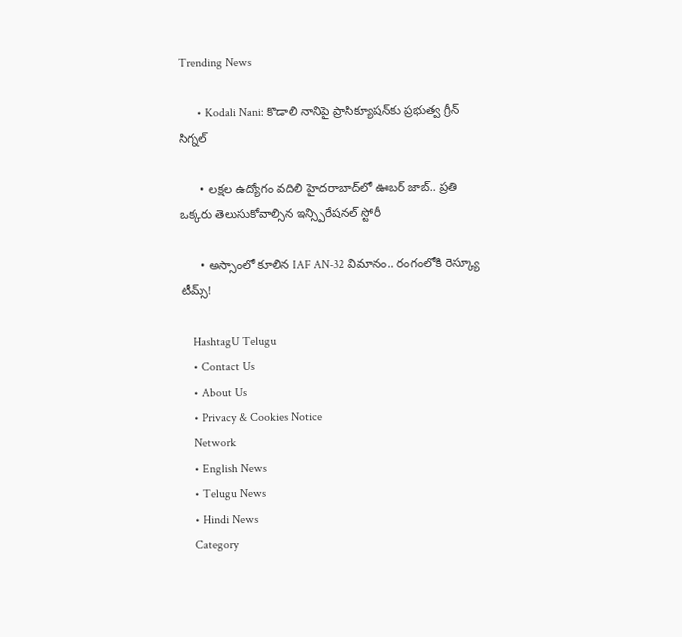Trending News

      • Kodali Nani: కొడాలి నానిపై ప్రాసిక్యూషన్‌కు ప్రభుత్వ గ్రీన్ సిగ్నల్

      • లక్షల ఉద్యోగం వదిలి హైదరాబాద్‌లో ఊబర్ జాబ్.. ప్రతి ఒక్కరు తెలుసుకోవాల్సిన ఇన్స్పిరేషనల్ స్టోరీ

      • అస్సాంలో కూలిన IAF AN-32 విమానం.. రంగంలోకి రెస్క్యూ టీమ్స్!

    HashtagU Telugu
    • Contact Us
    • About Us
    • Privacy & Cookies Notice
    Network
    • English News
    • Telugu News
    • Hindi News
    Category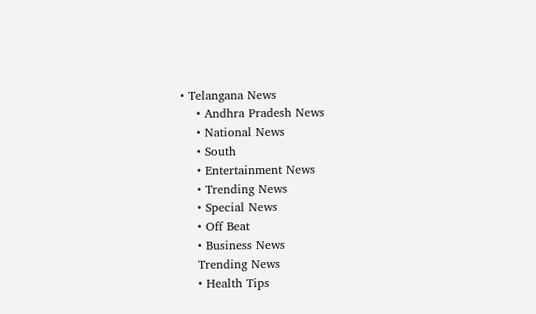• Telangana News
    • Andhra Pradesh News
    • National News
    • South
    • Entertainment News
    • Trending News
    • Special News
    • Off Beat
    • Business News
    Trending News
    • Health Tips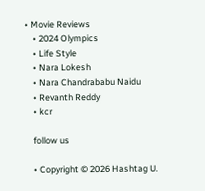• Movie Reviews
    • 2024 Olympics
    • Life Style
    • Nara Lokesh
    • Nara Chandrababu Naidu
    • Revanth Reddy
    • kcr

    follow us

    • Copyright © 2026 Hashtag U.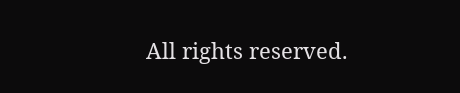All rights reserved.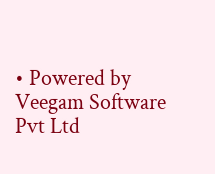• Powered by Veegam Software Pvt Ltd